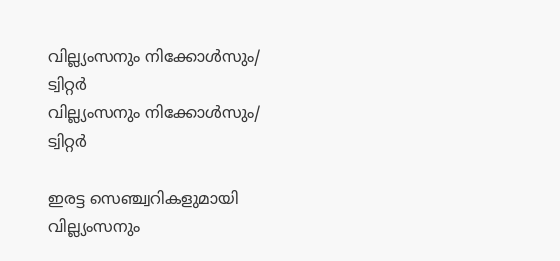വില്ല്യംസനും നിക്കോൾസും/ ട്വിറ്റർ
വില്ല്യംസനും നിക്കോൾസും/ ട്വിറ്റർ

ഇരട്ട സെഞ്ച്വറികളുമായി വില്ല്യംസനും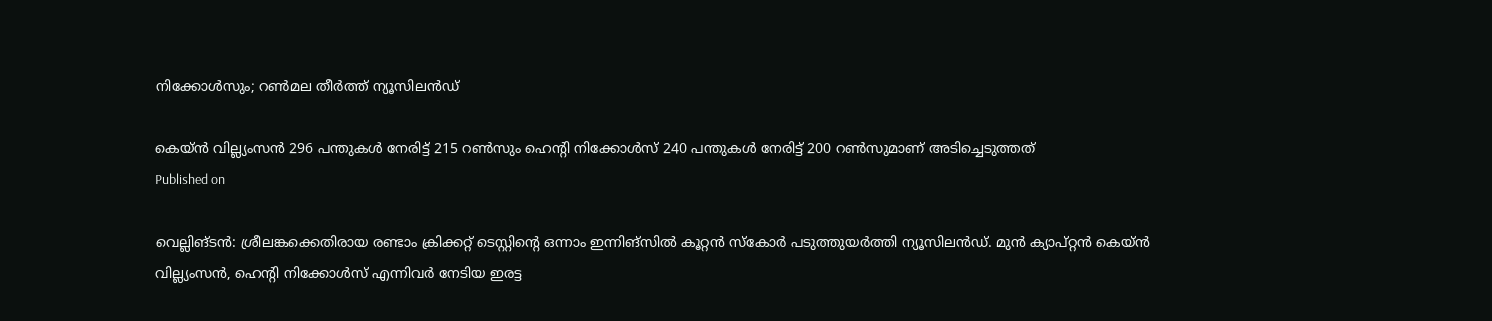നിക്കോള്‍സും; റണ്‍മല തീര്‍ത്ത് ന്യൂസിലന്‍ഡ്

കെയ്ന്‍ വില്ല്യംസന്‍ 296 പന്തുകള്‍ നേരിട്ട് 215 റണ്‍സും ഹെന്റി നിക്കോള്‍സ് 240 പന്തുകള്‍ നേരിട്ട് 200 റണ്‍സുമാണ് അടിച്ചെടുത്തത്
Published on

വെല്ലിങ്ടന്‍: ശ്രീലങ്കക്കെതിരായ രണ്ടാം ക്രിക്കറ്റ് ടെസ്റ്റിന്റെ ഒന്നാം ഇന്നിങ്‌സില്‍ കൂറ്റന്‍ സ്‌കോര്‍ പടുത്തുയര്‍ത്തി ന്യൂസിലന്‍ഡ്. മുന്‍ ക്യാപ്റ്റന്‍ കെയ്ന്‍ വില്ല്യംസന്‍, ഹെന്റി നിക്കോള്‍സ് എന്നിവര്‍ നേടിയ ഇരട്ട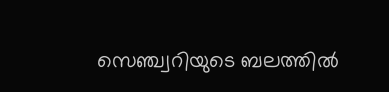സെഞ്ച്വറിയുടെ ബലത്തില്‍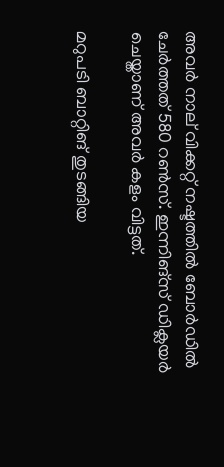അവര്‍ നാല് വിക്കറ്റ് നഷ്ടത്തില്‍ ബോര്‍ഡില്‍ ചേര്‍ത്തത് 580 റണ്‍സ്. ഇന്നിങ്‌സ് ഡിക്ലയര്‍ ചെയ്താണ് അവര്‍ കളം വിട്ടത്.

മറുപടി ബാറ്റിങ് തുടങ്ങിയ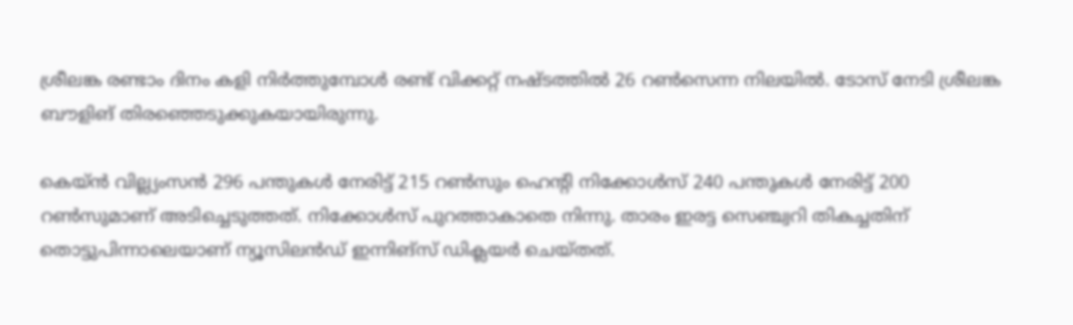ശ്രീലങ്ക രണ്ടാം ദിനം കളി നിര്‍ത്തുമ്പോള്‍ രണ്ട് വിക്കറ്റ് നഷ്ടത്തില്‍ 26 റണ്‍സെന്ന നിലയില്‍. ടോസ് നേടി ശ്രീലങ്ക ബൗളിങ് തിരഞ്ഞെടുക്കുകയായിരുന്നു.

കെയ്ന്‍ വില്ല്യംസന്‍ 296 പന്തുകള്‍ നേരിട്ട് 215 റണ്‍സും ഹെന്റി നിക്കോള്‍സ് 240 പന്തുകള്‍ നേരിട്ട് 200 റണ്‍സുമാണ് അടിച്ചെടുത്തത്. നിക്കോള്‍സ് പുറത്താകാതെ നിന്നു. താരം ഇരട്ട സെഞ്ച്വറി തികച്ചതിന് തൊട്ടുപിന്നാലെയാണ് ന്യൂസിലന്‍ഡ് ഇന്നിങ്‌സ് ഡിക്ലയര്‍ ചെയ്തത്.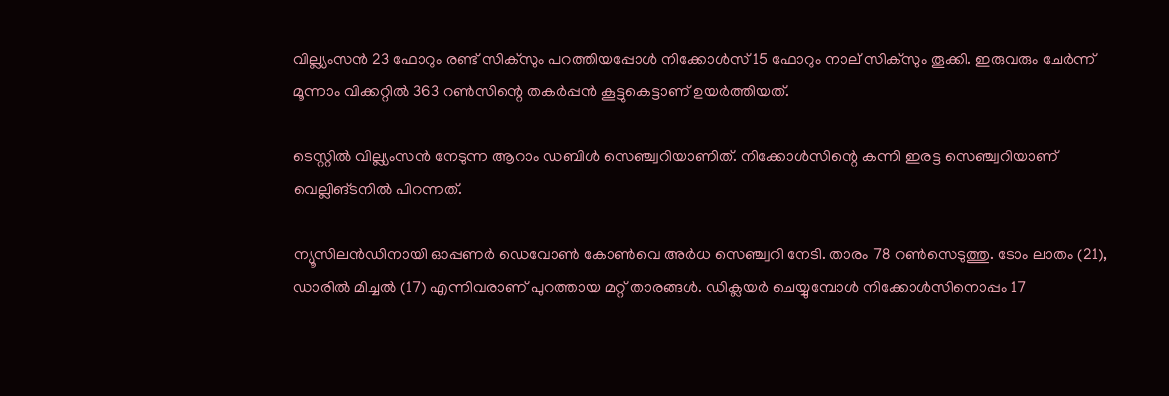വില്ല്യംസന്‍ 23 ഫോറും രണ്ട് സിക്‌സും പറത്തിയപ്പോള്‍ നിക്കോള്‍സ് 15 ഫോറും നാല് സിക്‌സും തൂക്കി. ഇരുവരും ചേര്‍ന്ന് മൂന്നാം വിക്കറ്റില്‍ 363 റണ്‍സിന്റെ തകര്‍പ്പന്‍ കൂട്ടുകെട്ടാണ് ഉയര്‍ത്തിയത്.

ടെസ്റ്റില്‍ വില്ല്യംസന്‍ നേടുന്ന ആറാം ഡബിള്‍ സെഞ്ച്വറിയാണിത്. നിക്കോള്‍സിന്റെ കന്നി ഇരട്ട സെഞ്ച്വറിയാണ് വെല്ലിങ്ടനില്‍ പിറന്നത്.

ന്യൂസിലന്‍ഡിനായി ഓപ്പണര്‍ ഡെവോണ്‍ കോണ്‍വെ അര്‍ധ സെഞ്ച്വറി നേടി. താരം 78 റണ്‍സെടുത്തു. ടോം ലാതം (21), ഡാരില്‍ മിച്ചല്‍ (17) എന്നിവരാണ് പുറത്തായ മറ്റ് താരങ്ങള്‍. ഡിക്ലയര്‍ ചെയ്യുമ്പോള്‍ നിക്കോള്‍സിനൊപ്പം 17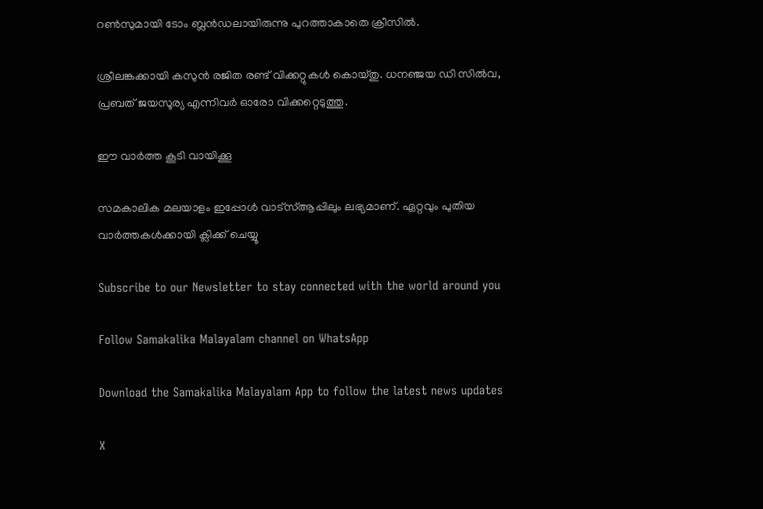റണ്‍സുമായി ടോം ബ്ലന്‍ഡലായിരുന്നു പുറത്താകാതെ ക്രീസില്‍.

ശ്രീലങ്കക്കായി കസുന്‍ രജിത രണ്ട് വിക്കറ്റുകള്‍ കൊയ്തു. ധനഞ്ജയ ഡി സില്‍വ, പ്രബത് ജയസൂര്യ എന്നിവര്‍ ഓരോ വിക്കറ്റെടുത്തു.

ഈ വാര്‍ത്ത കൂടി വായിക്കൂ

സമകാലിക മലയാളം ഇപ്പോള്‍ വാട്‌സ്ആപ്പിലും ലഭ്യമാണ്. ഏറ്റവും പുതിയ വാര്‍ത്തകള്‍ക്കായി ക്ലിക്ക് ചെയ്യൂ

Subscribe to our Newsletter to stay connected with the world around you

Follow Samakalika Malayalam channel on WhatsApp

Download the Samakalika Malayalam App to follow the latest news updates

X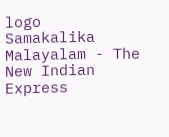logo
Samakalika Malayalam - The New Indian Express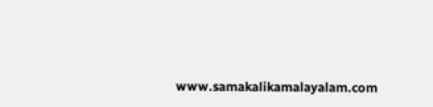www.samakalikamalayalam.com